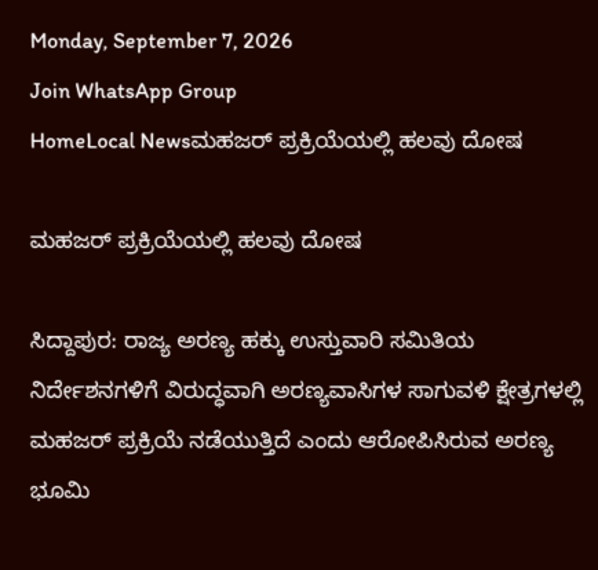Monday, September 7, 2026
Join WhatsApp Group
HomeLocal Newsಮಹಜರ್ ಪ್ರಕ್ರಿಯೆಯಲ್ಲಿ ಹಲವು ದೋಷ

ಮಹಜರ್ ಪ್ರಕ್ರಿಯೆಯಲ್ಲಿ ಹಲವು ದೋಷ

ಸಿದ್ದಾಪುರ: ರಾಜ್ಯ ಅರಣ್ಯ ಹಕ್ಕು ಉಸ್ತುವಾರಿ ಸಮಿತಿಯ ನಿರ್ದೇಶನಗಳಿಗೆ ವಿರುದ್ಧವಾಗಿ ಅರಣ್ಯವಾಸಿಗಳ ಸಾಗುವಳಿ ಕ್ಷೇತ್ರಗಳಲ್ಲಿ ಮಹಜರ್ ಪ್ರಕ್ರಿಯೆ ನಡೆಯುತ್ತಿದೆ ಎಂದು ಆರೋಪಿಸಿರುವ ಅರಣ್ಯ ಭೂಮಿ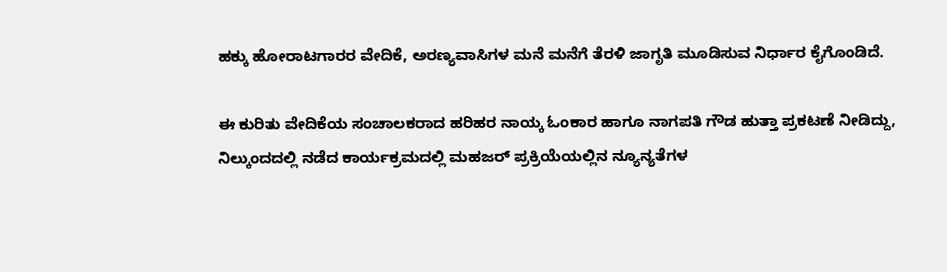ಹಕ್ಕು ಹೋರಾಟಗಾರರ ವೇದಿಕೆ, ಅರಣ್ಯವಾಸಿಗಳ ಮನೆ ಮನೆಗೆ ತೆರಳಿ ಜಾಗೃತಿ ಮೂಡಿಸುವ ನಿರ್ಧಾರ ಕೈಗೊಂಡಿದೆ.

ಈ ಕುರಿತು ವೇದಿಕೆಯ ಸಂಚಾಲಕರಾದ ಹರಿಹರ ನಾಯ್ಕ ಓಂಕಾರ ಹಾಗೂ ನಾಗಪತಿ ಗೌಡ ಹುತ್ತಾ ಪ್ರಕಟಣೆ ನೀಡಿದ್ದು, ನಿಲ್ಕುಂದದಲ್ಲಿ ನಡೆದ ಕಾರ್ಯಕ್ರಮದಲ್ಲಿ ಮಹಜರ್ ಪ್ರಕ್ರಿಯೆಯಲ್ಲಿನ ನ್ಯೂನ್ಯತೆಗಳ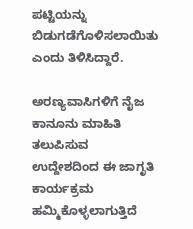ಪಟ್ಟಿಯನ್ನು ಬಿಡುಗಡೆಗೊಳಿಸಲಾಯಿತು ಎಂದು ತಿಳಿಸಿದ್ದಾರೆ.

ಅರಣ್ಯವಾಸಿಗಳಿಗೆ ನೈಜ ಕಾನೂನು ಮಾಹಿತಿ ತಲುಪಿಸುವ ಉದ್ದೇಶದಿಂದ ಈ ಜಾಗೃತಿ ಕಾರ್ಯಕ್ರಮ ಹಮ್ಮಿಕೊಳ್ಳಲಾಗುತ್ತಿದೆ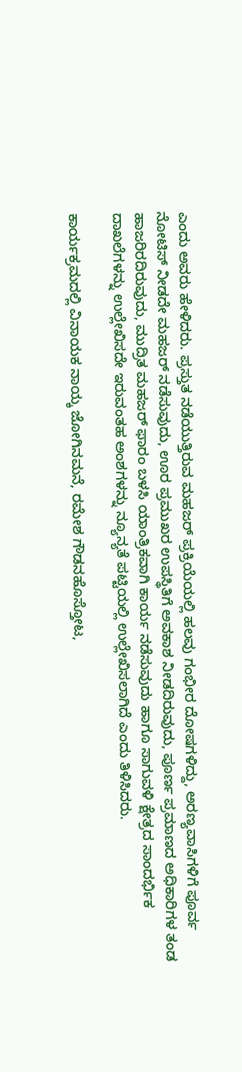ಎಂದು ಅವರು ಹೇಳಿದರು. ಪ್ರಸ್ತುತ ನಡೆಯುತ್ತಿರುವ ಮಹಜರ್ ಪ್ರಕ್ರಿಯೆಯಲ್ಲಿ ಹಲವು ಗಂಭೀರ ದೋಷಗಳಿದ್ದು, ಅರಣ್ಯವಾಸಿಗಳಿಗೆ ಪೂರ್ವ ನೋಟಿಸ್ ನೀಡದೇ ಮಹಜರ್ ನಡೆಸುವುದು, ಊರ ಪ್ರಮುಖರ ಉಪಸ್ಥಿತಿಗೆ ಅವಕಾಶ ನೀಡದಿರುವುದು, ಪೂರ್ಣ ಪ್ರಮಾಣದ ಅಧಿಕಾರಿಗಳ ತಂಡ ಹಾಜರಿರದಿರುವುದು, ಮುದ್ರಿತ ಮಹಜರ್ ಫಾರಂ ಬಳಸಿ ಯಾಂತ್ರಿಕವಾಗಿ ಕಾರ್ಯ ನಡೆಸುವುದು ಹಾಗೂ ಸಾಗುವಳಿ ಕ್ಷೇತ್ರದ ಸಾಂದರ್ಭಿಕ ದಾಖಲೆಗಳನ್ನು ಉಲ್ಲೇಖಿಸದೇ ಇರುವಂತಹ ಅಂಶಗಳನ್ನು ನ್ಯೂನ್ಯತೆ ಪಟ್ಟಿಯಲ್ಲಿ ಉಲ್ಲೇಖಿಸಲಾಗಿದೆ ಎಂದು ತಿಳಿಸಿದರು.

ಕಾರ್ಯಕ್ರಮದಲ್ಲಿ ವಿನಾಯಕ ನಾಯ್ಕ ಜೋಗಿನಮನೆ, ರಮೇಶ ಗೌಡನಹೊಸ್ತೋಟ,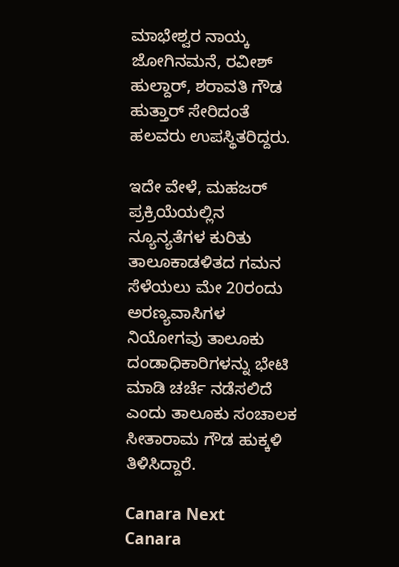ಮಾಭೇಶ್ವರ ನಾಯ್ಕ ಜೋಗಿನಮನೆ, ರವೀಶ್ ಹುಲ್ದಾರ್, ಶರಾವತಿ ಗೌಡ ಹುತ್ತಾರ್ ಸೇರಿದಂತೆ ಹಲವರು ಉಪಸ್ಥಿತರಿದ್ದರು.

ಇದೇ ವೇಳೆ, ಮಹಜರ್ ಪ್ರಕ್ರಿಯೆಯಲ್ಲಿನ ನ್ಯೂನ್ಯತೆಗಳ ಕುರಿತು ತಾಲೂಕಾಡಳಿತದ ಗಮನ ಸೆಳೆಯಲು ಮೇ 20ರಂದು ಅರಣ್ಯವಾಸಿಗಳ ನಿಯೋಗವು ತಾಲೂಕು ದಂಡಾಧಿಕಾರಿಗಳನ್ನು ಭೇಟಿ ಮಾಡಿ ಚರ್ಚೆ ನಡೆಸಲಿದೆ ಎಂದು ತಾಲೂಕು ಸಂಚಾಲಕ ಸೀತಾರಾಮ ಗೌಡ ಹುಕ್ಕಳಿ ತಿಳಿಸಿದ್ದಾರೆ.

Canara Next
Canara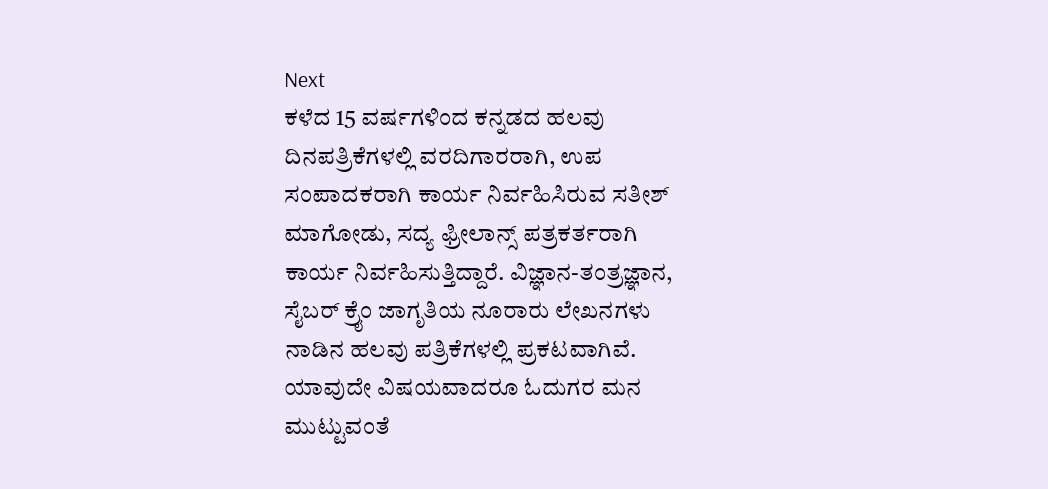Next
ಕಳೆದ 15 ವರ್ಷಗಳಿಂದ ಕನ್ನಡದ ಹಲವು ದಿನಪತ್ರಿಕೆಗಳಲ್ಲಿ ವರದಿಗಾರರಾಗಿ, ಉಪ ಸಂಪಾದಕರಾಗಿ ಕಾರ್ಯ ನಿರ್ವಹಿಸಿರುವ ಸತೀಶ್‌ ಮಾಗೋಡು, ಸದ್ಯ ಫ್ರೀಲಾನ್ಸ್‌ ಪತ್ರಕರ್ತರಾಗಿ ಕಾರ್ಯ ನಿರ್ವಹಿಸುತ್ತಿದ್ದಾರೆ. ವಿಜ್ಞಾನ-ತಂತ್ರಜ್ಞಾನ, ಸೈಬರ್‌ ಕ್ರೈಂ ಜಾಗೃತಿಯ ನೂರಾರು ಲೇಖನಗಳು ನಾಡಿನ ಹಲವು ಪತ್ರಿಕೆಗಳಲ್ಲಿ ಪ್ರಕಟವಾಗಿವೆ. ಯಾವುದೇ ವಿಷಯವಾದರೂ ಓದುಗರ ಮನ ಮುಟ್ಟುವಂತೆ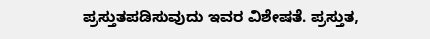ಪ್ರಸ್ತುತಪಡಿಸುವುದು ಇವರ ವಿಶೇಷತೆ. ಪ್ರಸ್ತುತ,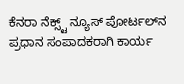ಕೆನರಾ ನೆಕ್ಸ್ಟ್‌ ನ್ಯೂಸ್‌ ಪೋರ್ಟಲ್‌ನ ಪ್ರಧಾನ ಸಂಪಾದಕರಾಗಿ ಕಾರ್ಯ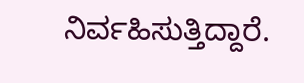ನಿರ್ವಹಿಸುತ್ತಿದ್ದಾರೆ.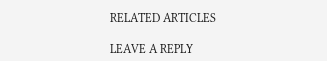RELATED ARTICLES

LEAVE A REPLY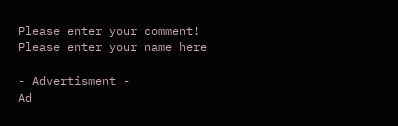Please enter your comment!
Please enter your name here

- Advertisment -
Ad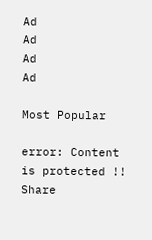Ad
Ad
Ad
Ad

Most Popular

error: Content is protected !!
Share